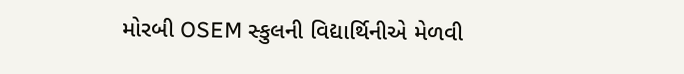મોરબી OSEM સ્કુલની વિદ્યાર્થિનીએ મેળવી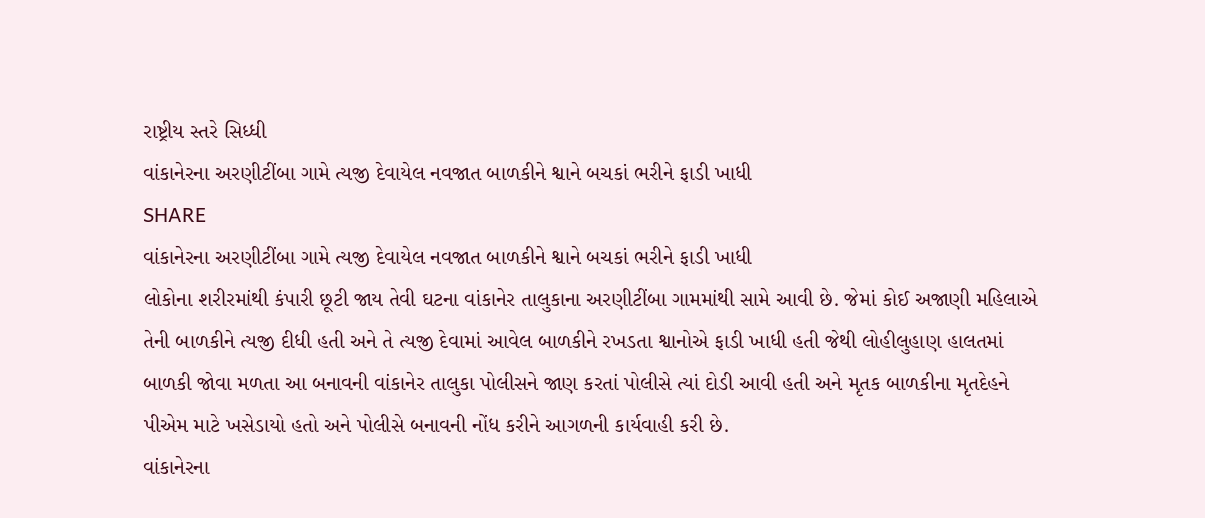રાષ્ટ્રીય સ્તરે સિધ્ધી
વાંકાનેરના અરણીટીંબા ગામે ત્યજી દેવાયેલ નવજાત બાળકીને શ્વાને બચકાં ભરીને ફાડી ખાધી
SHARE
વાંકાનેરના અરણીટીંબા ગામે ત્યજી દેવાયેલ નવજાત બાળકીને શ્વાને બચકાં ભરીને ફાડી ખાધી
લોકોના શરીરમાંથી કંપારી છૂટી જાય તેવી ઘટના વાંકાનેર તાલુકાના અરણીટીંબા ગામમાંથી સામે આવી છે. જેમાં કોઈ અજાણી મહિલાએ તેની બાળકીને ત્યજી દીધી હતી અને તે ત્યજી દેવામાં આવેલ બાળકીને રખડતા શ્વાનોએ ફાડી ખાધી હતી જેથી લોહીલુહાણ હાલતમાં બાળકી જોવા મળતા આ બનાવની વાંકાનેર તાલુકા પોલીસને જાણ કરતાં પોલીસે ત્યાં દોડી આવી હતી અને મૃતક બાળકીના મૃતદેહને પીએમ માટે ખસેડાયો હતો અને પોલીસે બનાવની નોંધ કરીને આગળની કાર્યવાહી કરી છે.
વાંકાનેરના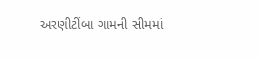અરણીટીંબા ગામની સીમમાં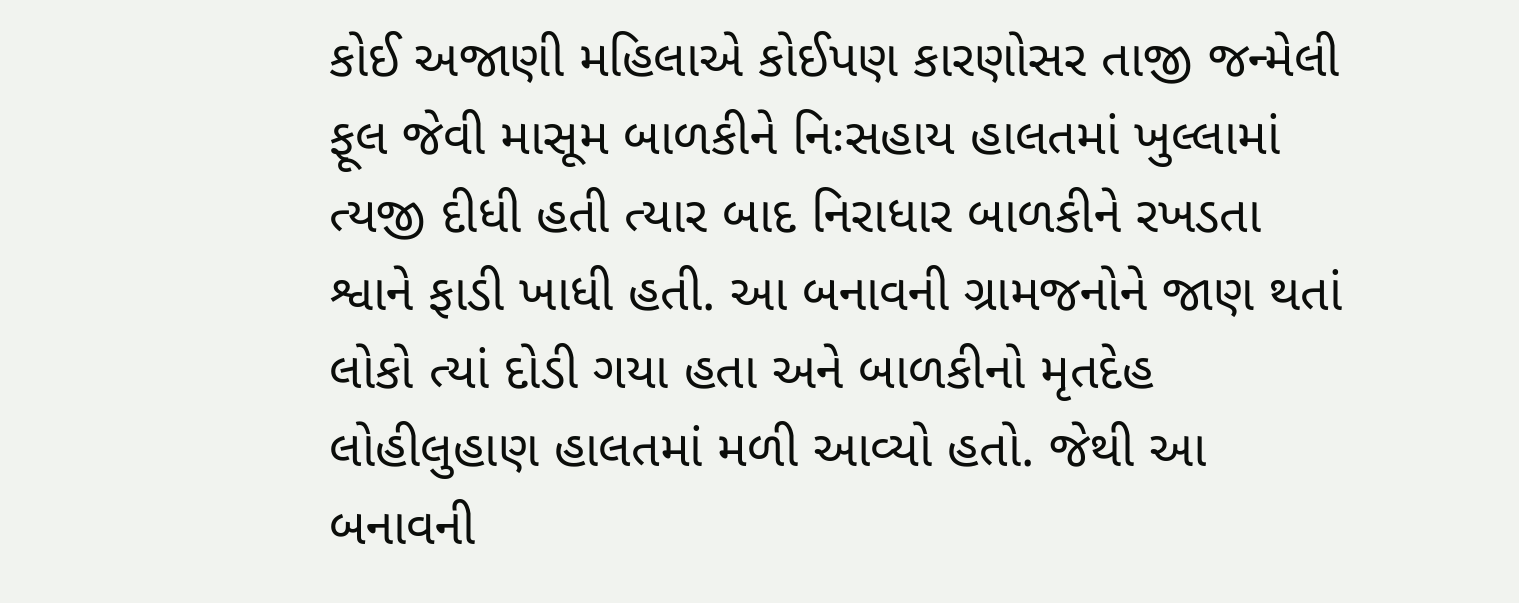કોઈ અજાણી મહિલાએ કોઈપણ કારણોસર તાજી જન્મેલી ફૂલ જેવી માસૂમ બાળકીને નિઃસહાય હાલતમાં ખુલ્લામાં ત્યજી દીધી હતી ત્યાર બાદ નિરાધાર બાળકીને રખડતા શ્વાને ફાડી ખાધી હતી. આ બનાવની ગ્રામજનોને જાણ થતાં લોકો ત્યાં દોડી ગયા હતા અને બાળકીનો મૃતદેહ લોહીલુહાણ હાલતમાં મળી આવ્યો હતો. જેથી આ બનાવની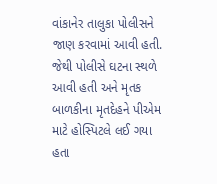વાંકાનેર તાલુકા પોલીસને જાણ કરવામાં આવી હતી. જેથી પોલીસે ઘટના સ્થળે આવી હતી અને મૃતક બાળકીના મૃતદેહને પીએમ માટે હોસ્પિટલે લઈ ગયા હતા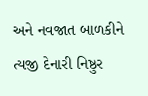અને નવજાત બાળકીને ત્યજી દેનારી નિષ્ઠુર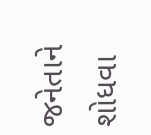જનેતાને શોધવા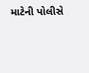માટેની પોલીસે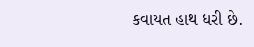કવાયત હાથ ધરી છે.